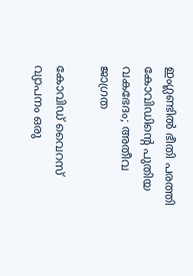ഇംഗ്ലണ്ടില്‍ ഭീതി പരത്തി കോവിഡിന്റെ പുതിയ വകഭേദം; അതീവ ജാഗ്രത

കോവിഡ് വൈറസ് വ്യാപനം ഒരു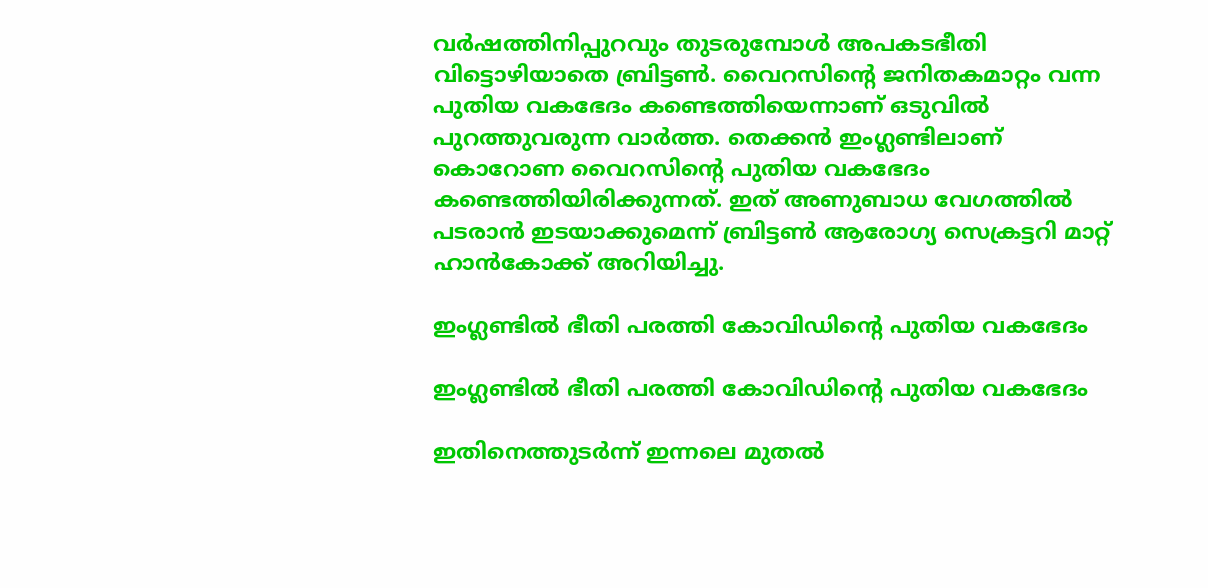വര്‍ഷത്തിനിപ്പുറവും തുടരുമ്പോള്‍ അപകടഭീതി വിട്ടൊഴിയാതെ ബ്രിട്ടണ്‍. വൈറസിന്റെ ജനിതകമാറ്റം വന്ന പുതിയ വകഭേദം കണ്ടെത്തിയെന്നാണ് ഒടുവില്‍ പുറത്തുവരുന്ന വാര്‍ത്ത. തെക്കന്‍ ഇംഗ്ലണ്ടിലാണ് കൊറോണ വൈറസിന്റെ പുതിയ വകഭേദം കണ്ടെത്തിയിരിക്കുന്നത്. ഇത് അണുബാധ വേഗത്തില്‍ പടരാന്‍ ഇടയാക്കുമെന്ന് ബ്രിട്ടണ്‍ ആരോഗ്യ സെക്രട്ടറി മാറ്റ് ഹാന്‍കോക്ക് അറിയിച്ചു.

ഇംഗ്ലണ്ടില്‍ ഭീതി പരത്തി കോവിഡിന്റെ പുതിയ വകഭേദം

ഇംഗ്ലണ്ടില്‍ ഭീതി പരത്തി കോവിഡിന്റെ പുതിയ വകഭേദം

ഇതിനെത്തുടര്‍ന്ന് ഇന്നലെ മുതല്‍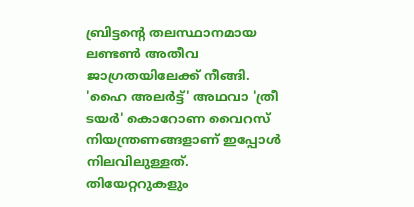ബ്രിട്ടന്റെ തലസ്ഥാനമായ ലണ്ടണ്‍ അതീവ ജാഗ്രതയിലേക്ക് നീങ്ങി. 'ഹൈ അലര്‍ട്ട്' അഥവാ 'ത്രീ ടയര്‍' കൊറോണ വൈറസ് നിയന്ത്രണങ്ങളാണ് ഇപ്പോള്‍ നിലവിലുള്ളത്. തിയേറ്ററുകളും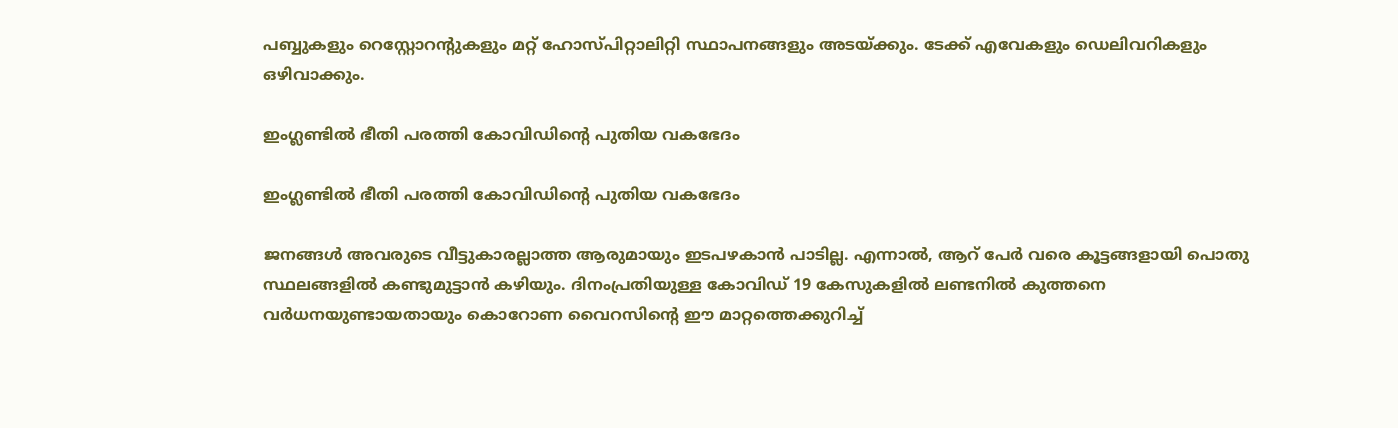പബ്ബുകളും റെസ്റ്റോറന്റുകളും മറ്റ് ഹോസ്പിറ്റാലിറ്റി സ്ഥാപനങ്ങളും അടയ്ക്കും. ടേക്ക് എവേകളും ഡെലിവറികളും ഒഴിവാക്കും.

ഇംഗ്ലണ്ടില്‍ ഭീതി പരത്തി കോവിഡിന്റെ പുതിയ വകഭേദം

ഇംഗ്ലണ്ടില്‍ ഭീതി പരത്തി കോവിഡിന്റെ പുതിയ വകഭേദം

ജനങ്ങള്‍ അവരുടെ വീട്ടുകാരല്ലാത്ത ആരുമായും ഇടപഴകാന്‍ പാടില്ല. എന്നാല്‍, ആറ് പേര്‍ വരെ കൂട്ടങ്ങളായി പൊതു സ്ഥലങ്ങളില്‍ കണ്ടുമുട്ടാന്‍ കഴിയും. ദിനംപ്രതിയുള്ള കോവിഡ് 19 കേസുകളില്‍ ലണ്ടനില്‍ കുത്തനെ വര്‍ധനയുണ്ടായതായും കൊറോണ വൈറസിന്റെ ഈ മാറ്റത്തെക്കുറിച്ച്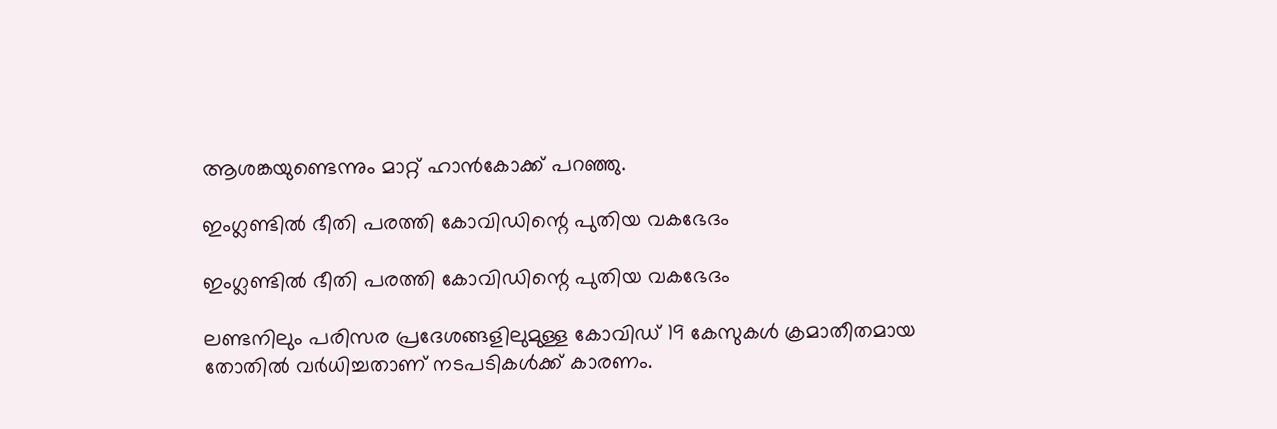ആശങ്കയുണ്ടെന്നും മാറ്റ് ഹാന്‍കോക്ക് പറഞ്ഞു.

ഇംഗ്ലണ്ടില്‍ ഭീതി പരത്തി കോവിഡിന്റെ പുതിയ വകഭേദം

ഇംഗ്ലണ്ടില്‍ ഭീതി പരത്തി കോവിഡിന്റെ പുതിയ വകഭേദം

ലണ്ടനിലും പരിസര പ്രദേശങ്ങളിലുമുള്ള കോവിഡ് 19 കേസുകള്‍ ക്രമാതീതമായ തോതില്‍ വര്‍ധിച്ചതാണ് നടപടികള്‍ക്ക് കാരണം.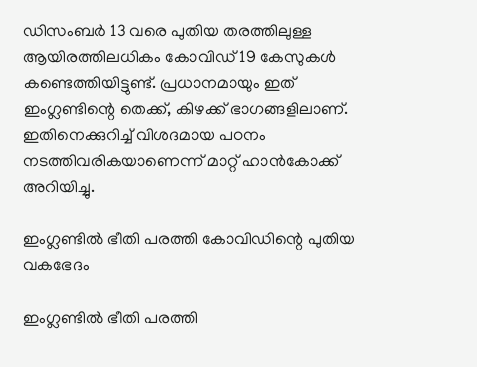ഡിസംബര്‍ 13 വരെ പുതിയ തരത്തിലുള്ള ആയിരത്തിലധികം കോവിഡ് 19 കേസുകള്‍ കണ്ടെത്തിയിട്ടുണ്ട്. പ്രധാനമായും ഇത് ഇംഗ്ലണ്ടിന്റെ തെക്ക്, കിഴക്ക് ഭാഗങ്ങളിലാണ്. ഇതിനെക്കുറിച്ച് വിശദമായ പഠനം നടത്തിവരികയാണെന്ന് മാറ്റ് ഹാന്‍കോക്ക് അറിയിച്ചു.

ഇംഗ്ലണ്ടില്‍ ഭീതി പരത്തി കോവിഡിന്റെ പുതിയ വകഭേദം

ഇംഗ്ലണ്ടില്‍ ഭീതി പരത്തി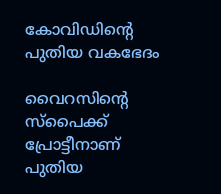കോവിഡിന്റെ പുതിയ വകഭേദം

വൈറസിന്റെ സ്‌പൈക്ക് പ്രോട്ടീനാണ് പുതിയ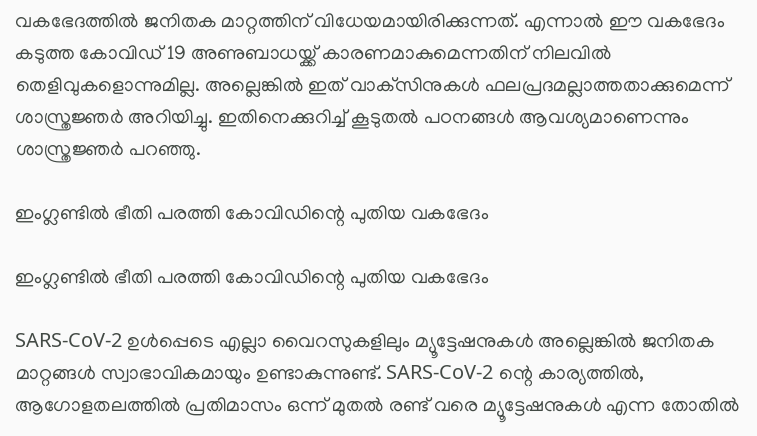വകഭേദത്തില്‍ ജനിതക മാറ്റത്തിന് വിധേയമായിരിക്കുന്നത്. എന്നാല്‍ ഈ വകഭേദം കടുത്ത കോവിഡ് 19 അണുബാധയ്ക്ക് കാരണമാകുമെന്നതിന് നിലവില്‍ തെളിവുകളൊന്നുമില്ല. അല്ലെങ്കില്‍ ഇത് വാക്‌സിനുകള്‍ ഫലപ്രദമല്ലാത്തതാക്കുമെന്ന് ശാസ്ത്രജ്ഞര്‍ അറിയിച്ചു. ഇതിനെക്കുറിച്ച് കൂടുതല്‍ പഠനങ്ങള്‍ ആവശ്യമാണെന്നും ശാസ്ത്രജ്ഞര്‍ പറഞ്ഞു.

ഇംഗ്ലണ്ടില്‍ ഭീതി പരത്തി കോവിഡിന്റെ പുതിയ വകഭേദം

ഇംഗ്ലണ്ടില്‍ ഭീതി പരത്തി കോവിഡിന്റെ പുതിയ വകഭേദം

SARS-CoV-2 ഉള്‍പ്പെടെ എല്ലാ വൈറസുകളിലും മ്യൂട്ടേഷനുകള്‍ അല്ലെങ്കില്‍ ജനിതക മാറ്റങ്ങള്‍ സ്വാഭാവികമായും ഉണ്ടാകുന്നുണ്ട്. SARS-CoV-2 ന്റെ കാര്യത്തില്‍, ആഗോളതലത്തില്‍ പ്രതിമാസം ഒന്ന് മുതല്‍ രണ്ട് വരെ മ്യൂട്ടേഷനുകള്‍ എന്ന തോതില്‍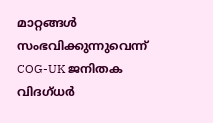മാറ്റങ്ങള്‍ സംഭവിക്കുന്നുവെന്ന് COG-UK ജനിതക വിദഗ്ധര്‍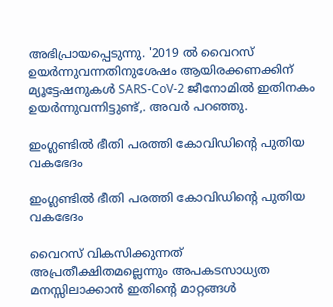അഭിപ്രായപ്പെടുന്നു. '2019 ല്‍ വൈറസ് ഉയര്‍ന്നുവന്നതിനുശേഷം ആയിരക്കണക്കിന് മ്യൂട്ടേഷനുകള്‍ SARS-CoV-2 ജീനോമില്‍ ഇതിനകം ഉയര്‍ന്നുവന്നിട്ടുണ്ട്,. അവര്‍ പറഞ്ഞു.

ഇംഗ്ലണ്ടില്‍ ഭീതി പരത്തി കോവിഡിന്റെ പുതിയ വകഭേദം

ഇംഗ്ലണ്ടില്‍ ഭീതി പരത്തി കോവിഡിന്റെ പുതിയ വകഭേദം

വൈറസ് വികസിക്കുന്നത് അപ്രതീക്ഷിതമല്ലെന്നും അപകടസാധ്യത മനസ്സിലാക്കാന്‍ ഇതിന്റെ മാറ്റങ്ങള്‍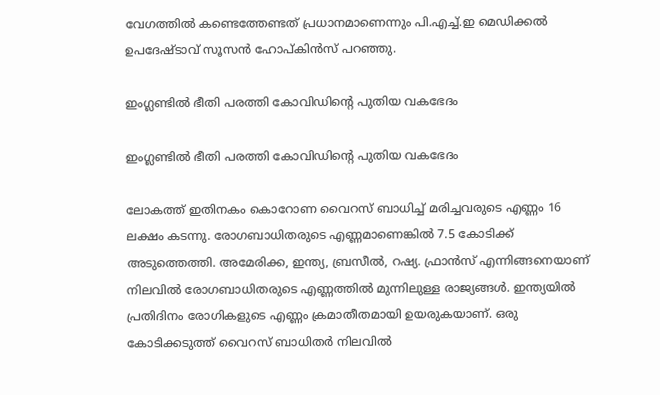വേഗത്തില്‍ കണ്ടെത്തേണ്ടത് പ്രധാനമാണെന്നും പി.എച്ച്.ഇ മെഡിക്കല്‍ ഉപദേഷ്ടാവ് സൂസന്‍ ഹോപ്കിന്‍സ് പറഞ്ഞു.

ഇംഗ്ലണ്ടില്‍ ഭീതി പരത്തി കോവിഡിന്റെ പുതിയ വകഭേദം

ഇംഗ്ലണ്ടില്‍ ഭീതി പരത്തി കോവിഡിന്റെ പുതിയ വകഭേദം

ലോകത്ത് ഇതിനകം കൊറോണ വൈറസ് ബാധിച്ച് മരിച്ചവരുടെ എണ്ണം 16 ലക്ഷം കടന്നു. രോഗബാധിതരുടെ എണ്ണമാണെങ്കില്‍ 7.5 കോടിക്ക് അടുത്തെത്തി. അമേരിക്ക, ഇന്ത്യ, ബ്രസീല്‍, റഷ്യ. ഫ്രാന്‍സ് എന്നിങ്ങനെയാണ് നിലവില്‍ രോഗബാധിതരുടെ എണ്ണത്തില്‍ മുന്നിലുള്ള രാജ്യങ്ങള്‍. ഇന്ത്യയില്‍ പ്രതിദിനം രോഗികളുടെ എണ്ണം ക്രമാതീതമായി ഉയരുകയാണ്. ഒരു കോടിക്കടുത്ത് വൈറസ് ബാധിതര്‍ നിലവില്‍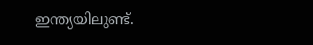ഇന്ത്യയിലുണ്ട്.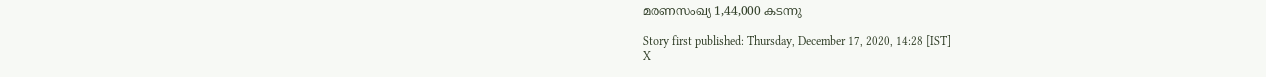മരണസംഖ്യ 1,44,000 കടന്നു

Story first published: Thursday, December 17, 2020, 14:28 [IST]
X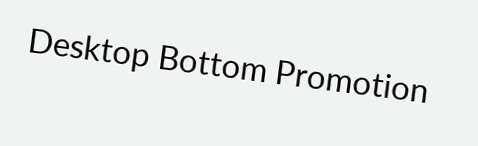Desktop Bottom Promotion